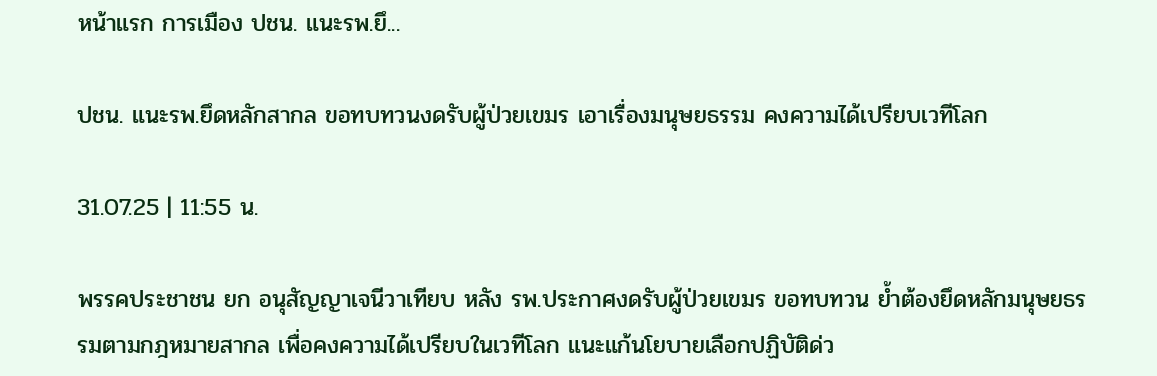หน้าแรก การเมือง ปชน. แนะรพ.ยึ...

ปชน. แนะรพ.ยึดหลักสากล ขอทบทวนงดรับผู้ป่วยเขมร เอาเรื่องมนุษยธรรม คงความได้เปรียบเวทีโลก

31.07.25 | 11:55 น.

พรรคประชาชน ยก อนุสัญญาเจนีวาเทียบ หลัง รพ.ประกาศงดรับผู้ป่วยเขมร ขอทบทวน ย้ำต้องยึดหลักมนุษยธรรมตามกฎหมายสากล เพื่อคงความได้เปรียบในเวทีโลก แนะแก้นโยบายเลือกปฏิบัติด่ว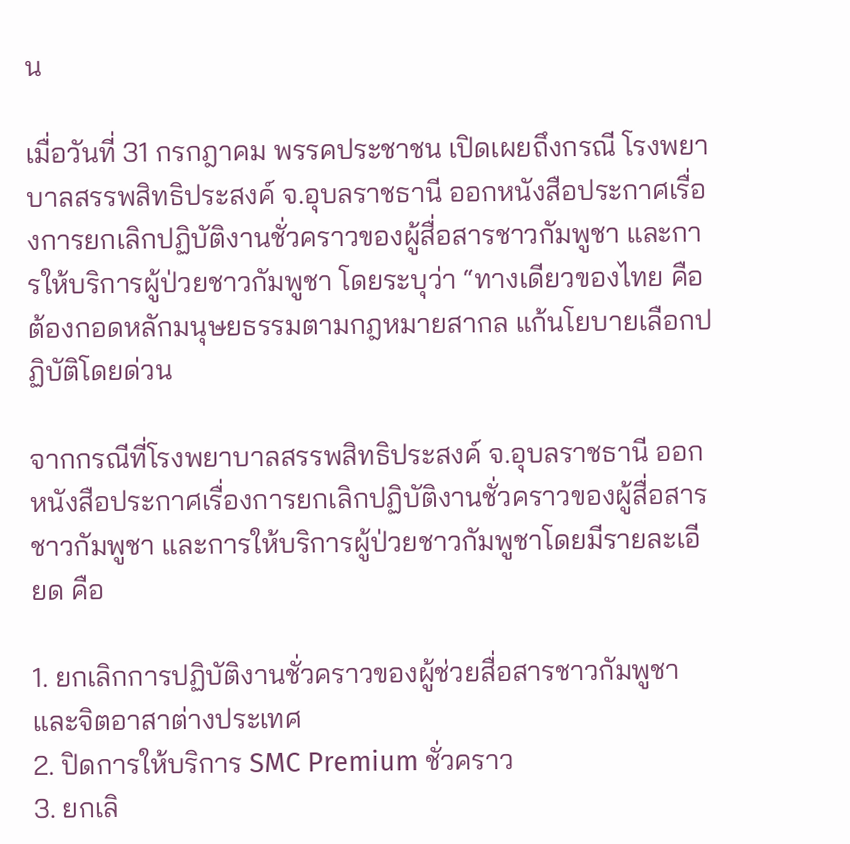น

เมื่อวันที่ 31 กรกฎาคม พรรคประชาชน เปิดเผยถึงกรณี โรงพยาบาลสรรพสิทธิประสงค์ จ.อุบลราชธานี ออกหนังสือประกาศเรื่องการยกเลิกปฏิบัติงานชั่วคราวของผู้สื่อสารชาวกัมพูชา และการให้บริการผู้ป่วยชาวกัมพูชา โดยระบุว่า “ทางเดียวของไทย คือต้องกอดหลักมนุษยธรรมตามกฎหมายสากล แก้นโยบายเลือกปฏิบัติโดยด่วน

จากกรณีที่โรงพยาบาลสรรพสิทธิประสงค์ จ.อุบลราชธานี ออกหนังสือประกาศเรื่องการยกเลิกปฏิบัติงานชั่วคราวของผู้สื่อสารชาวกัมพูชา และการให้บริการผู้ป่วยชาวกัมพูชาโดยมีรายละเอียด คือ

1. ยกเลิกการปฏิบัติงานชั่วคราวของผู้ช่วยสื่อสารชาวกัมพูชา และจิตอาสาต่างประเทศ
2. ปิดการให้บริการ SMC Premium ชั่วคราว
3. ยกเลิ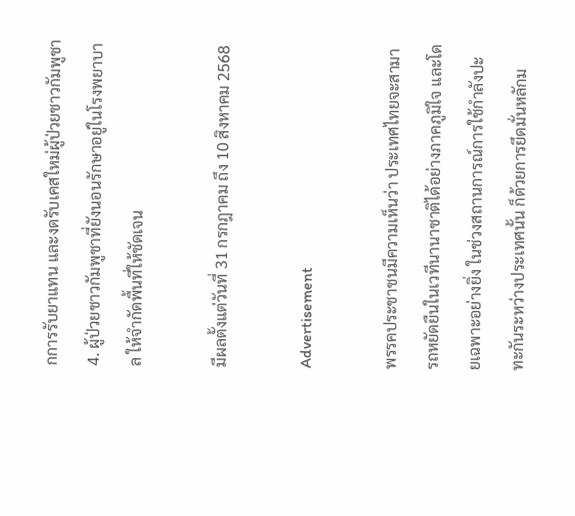กการรับยาแทน และงดรับเคสใหม่ผู้ป่วยชาวกัมพูชา
4. ผู้ป่วยชาวกัมพูชาที่ยังนอนรักษาอยู่ในโรงพยาบาล ให้จำกัดพื้นที่ให้ชัดเจน

มีผลตั้งแต่วันที่ 31 กรกฎาคม ถึง 10 สิงหาคม 2568

Advertisement

พรรคประชาชนมีความเห็นว่า ประเทศไทยจะสามารถหยัดยืนในเวทีนานาชาติได้อย่างภาคภูมิใจ และโดยเฉพาะอย่างยิ่ง ในช่วงสถานการณ์การใช้กำลังปะทะกันระหว่างประเทศนั้น ก็ด้วยการยึดมั่นหลักม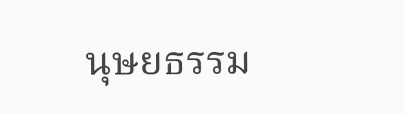นุษยธรรม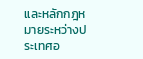และหลักกฎหมายระหว่างประเทศอ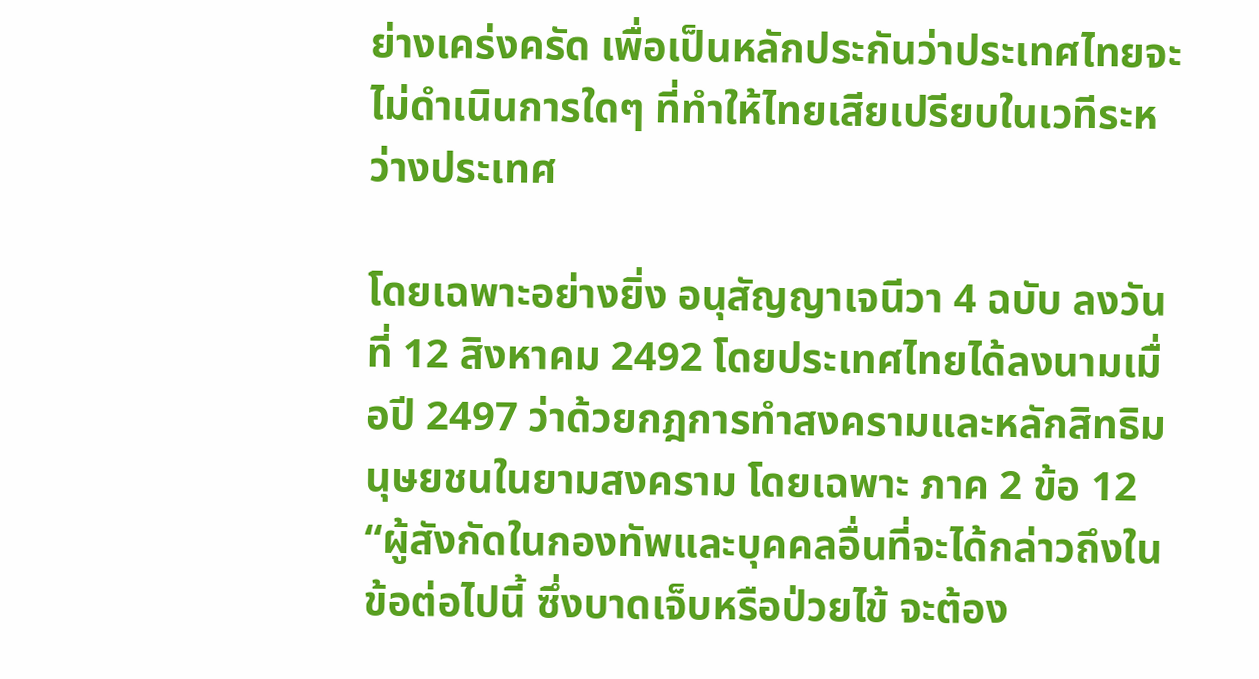ย่างเคร่งครัด เพื่อเป็นหลักประกันว่าประเทศไทยจะไม่ดำเนินการใดๆ ที่ทำให้ไทยเสียเปรียบในเวทีระหว่างประเทศ

โดยเฉพาะอย่างยิ่ง อนุสัญญาเจนีวา 4 ฉบับ ลงวันที่ 12 สิงหาคม 2492 โดยประเทศไทยได้ลงนามเมื่อปี 2497 ว่าด้วยกฎการทำสงครามและหลักสิทธิมนุษยชนในยามสงคราม โดยเฉพาะ ภาค 2 ข้อ 12 “ผู้สังกัดในกองทัพและบุคคลอื่นที่จะได้กล่าวถึงในข้อต่อไปนี้ ซึ่งบาดเจ็บหรือป่วยไข้ จะต้อง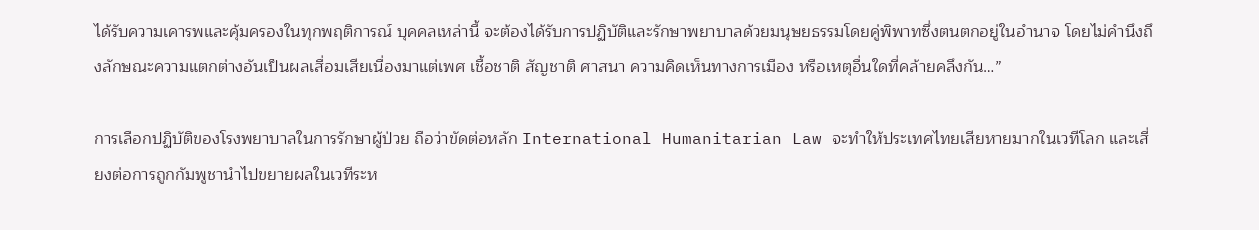ได้รับความเคารพและคุ้มครองในทุกพฤติการณ์ บุคคลเหล่านี้ จะต้องได้รับการปฏิบัติและรักษาพยาบาลด้วยมนุษยธรรมโดยคู่พิพาทซึ่งตนตกอยู่ในอำนาจ โดยไม่คำนึงถึงลักษณะความแตกต่างอันเป็นผลเสื่อมเสียเนื่องมาแต่เพศ เชื้อชาติ สัญชาติ ศาสนา ความคิดเห็นทางการเมือง หรือเหตุอื่นใดที่คล้ายคลึงกัน…”

การเลือกปฏิบัติของโรงพยาบาลในการรักษาผู้ป่วย ถือว่าขัดต่อหลัก International Humanitarian Law จะทำให้ประเทศไทยเสียหายมากในเวทีโลก และเสี่ยงต่อการถูกกัมพูชานำไปขยายผลในเวทีระห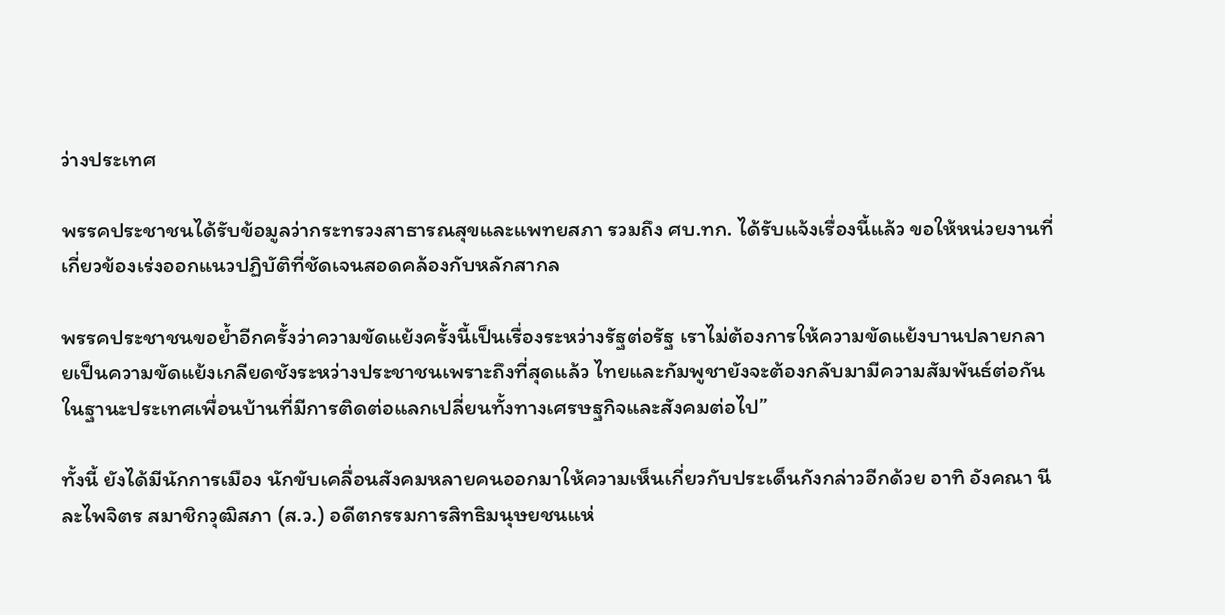ว่างประเทศ

พรรคประชาชนได้รับข้อมูลว่ากระทรวงสาธารณสุขและแพทยสภา รวมถึง ศบ.ทก. ได้รับแจ้งเรื่องนี้แล้ว ขอให้หน่วยงานที่เกี่ยวข้องเร่งออกแนวปฏิบัติที่ชัดเจนสอดคล้องกับหลักสากล

พรรคประชาชนขอย้ำอีกครั้งว่าความขัดแย้งครั้งนี้เป็นเรื่องระหว่างรัฐต่อรัฐ เราไม่ต้องการให้ความขัดแย้งบานปลายกลายเป็นความขัดแย้งเกลียดชังระหว่างประชาชนเพราะถึงที่สุดแล้ว ไทยและกัมพูชายังจะต้องกลับมามีความสัมพันธ์ต่อกันในฐานะประเทศเพื่อนบ้านที่มีการติดต่อแลกเปลี่ยนทั้งทางเศรษฐกิจและสังคมต่อไป”

ทั้งนี้ ยังได้มีนักการเมือง นักขับเคลื่อนสังคมหลายคนออกมาให้ความเห็นเกี่ยวกับประเด็นกังกล่าวอีกด้วย อาทิ อังคณา นีละไพจิตร สมาชิกวุฒิสภา (ส.ว.) อดีตกรรมการสิทธิมนุษยชนแห่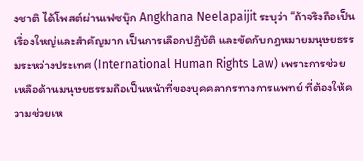งชาติ ได้โพสต์ผ่านเฟซบุ๊ก Angkhana Neelapaijit ระบุว่า “ถ้าจริงถือเป็นเรื่องใหญ่และสำคัญมาก เป็นการเลือกปฏิบัติ และขัดกับกฎหมายมนุษยธรรมระหว่างประเทศ (International Human Rights Law) เพราะการช่วยเหลือด้านมนุษยธรรมถือเป็นหน้าที่ของบุคคลากรทางการแพทย์ ที่ต้องให้ความช่วยเห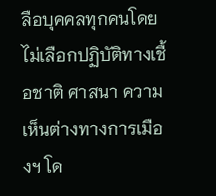ลือบุคคลทุกคนโดยไม่เลือกปฏิบัติทางเชื้อชาติ ศาสนา ความเห็นต่างทางการเมืองฯ โด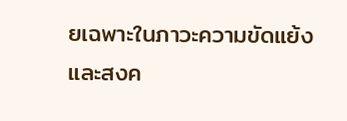ยเฉพาะในภาวะความขัดแย้งและสงค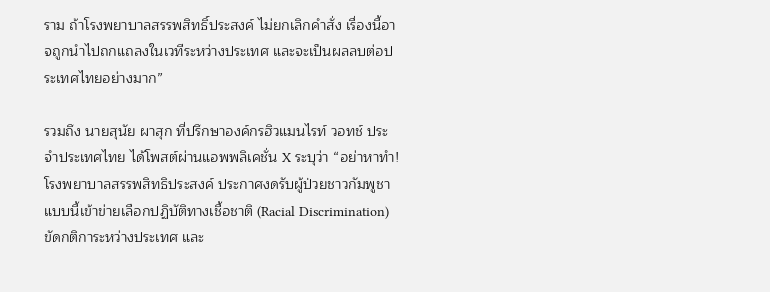ราม ถ้าโรงพยาบาลสรรพสิทธิ์ประสงค์ ไม่ยกเลิกคำสั่ง เรื่องนี้อาจถูกนำไปถกแถลงในเวทีระหว่างประเทศ และจะเป็นผลลบต่อประเทศไทยอย่างมาก”

รวมถึง นายสุนัย ผาสุก ที่ปรึกษาองค์กรฮิวแมนไรท์ วอทช์ ประจำประเทศไทย ได้โพสต์ผ่านแอพพลิเคชั่น X ระบุว่า “อย่าหาทำ! โรงพยาบาลสรรพสิทธิประสงค์ ประกาศงดรับผู้ป่วยชาวกัมพูชา แบบนี้เข้าข่ายเลือกปฏิบัติทางเชื้อชาติ (Racial Discrimination) ขัดกติการะหว่างประเทศ และ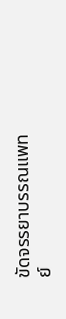ขัดจรรยาบรรณแพทย์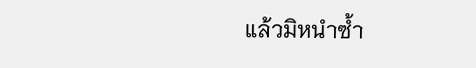แล้วมิหนำซ้ำ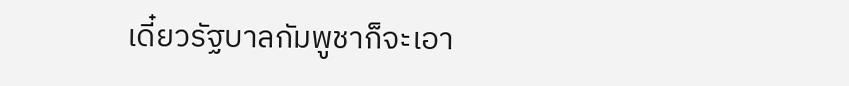เดี๋ยวรัฐบาลกัมพูชาก็จะเอา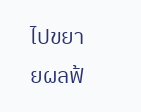ไปขยายผลฟ้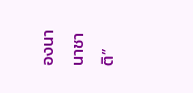องนานาชาติ”